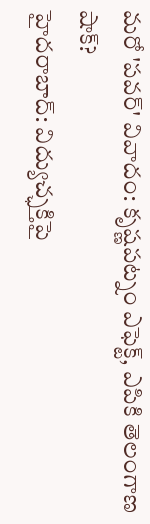మరో 'పవర్' వివాదం: కృష్ణపట్నం ఎఫెక్ట్, ఎపికి తెలంగాణ షాక్?
హైదరాబాద్: విద్యుచ్ఛక్తిపై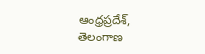ఆంధ్రప్రదేశ్, తెలంగాణ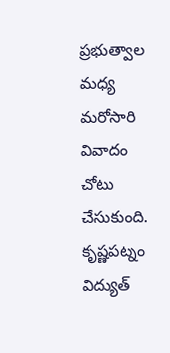ప్రభుత్వాల మధ్య మరోసారి వివాదం చోటు చేసుకుంది. కృష్ణపట్నం విద్యుత్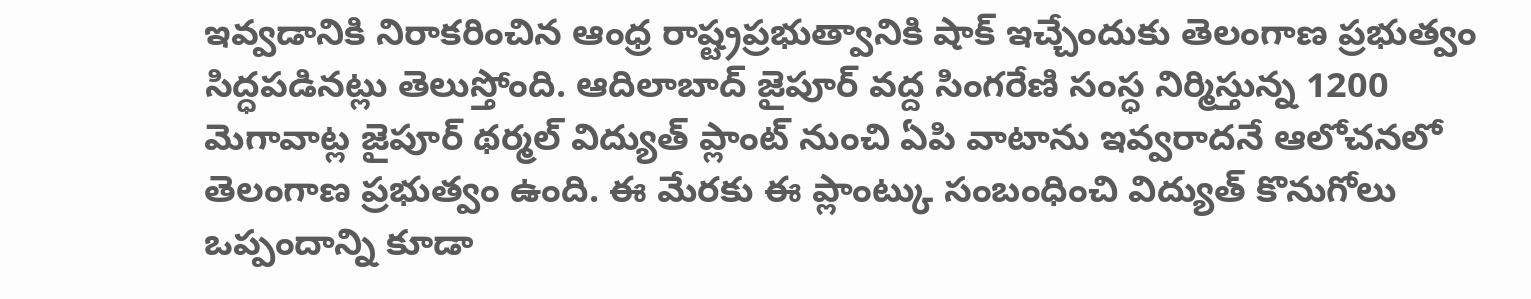ఇవ్వడానికి నిరాకరించిన ఆంధ్ర రాష్ట్రప్రభుత్వానికి షాక్ ఇచ్చేందుకు తెలంగాణ ప్రభుత్వం సిద్ధపడినట్లు తెలుస్తోంది. ఆదిలాబాద్ జైపూర్ వద్ద సింగరేణి సంస్ధ నిర్మిస్తున్న 1200 మెగావాట్ల జైపూర్ థర్మల్ విద్యుత్ ప్లాంట్ నుంచి ఏపి వాటాను ఇవ్వరాదనే ఆలోచనలో తెలంగాణ ప్రభుత్వం ఉంది. ఈ మేరకు ఈ ప్లాంట్కు సంబంధించి విద్యుత్ కొనుగోలు ఒప్పందాన్ని కూడా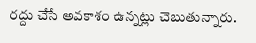రద్దు చేసే అవకాశం ఉన్నట్లు చెబుతున్నారు.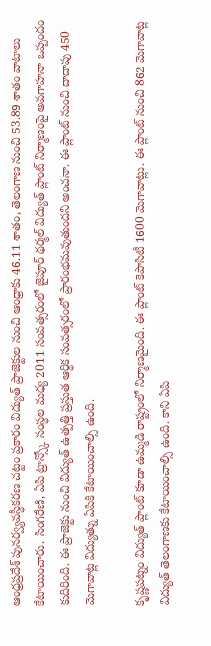ఆంధ్రప్రదేశ్ పునర్వ్యవస్ధీకరణ చట్టం ప్రకారం విద్యుత్ ప్రాజెక్టుల నుంచి ఆంధ్రాకు 46.11 శాతం, తెలంగాణ నుంచి 53.89 శాతం వాటాలు కేటాయించారు. సింగరేణి, ఏపి ట్రాన్స్కో సంస్ధల మధ్య 2011 సంవత్సరంలో జైపూర్ థర్మల్ విద్యుత్ ప్లాంట్ నిర్మాణంపై అవగాహనా ఒప్పందం కుదిరింది. ఈ ప్రాజెక్టు నుంచి విద్యుత్ ఉత్పత్తి ప్రస్తుత ఆర్ధిక సంవత్సరంలో ప్రారంభమవుతుందని అంచనా. ఈ ప్లాంట్ నుంచి దాదాపు 450 మెగావాట్ల విద్యుత్ను ఏపికి కేటాయించాల్సి ఉంది.

కృష్ణపట్నం విద్యుత్ ప్లాంట్ కూడా ఉమ్మడి రాష్ట్రంలో నిర్మాణమైంది. ఈ ప్లాంట్ కెపాసిటీ 1600 మెగావాట్లు. ఈ ప్లాంట్ నుంచి 862 మెగావాట్ల విద్యుత్ తెలంగాణకు కేటాయించాల్సి ఉంది. కాని ఏపి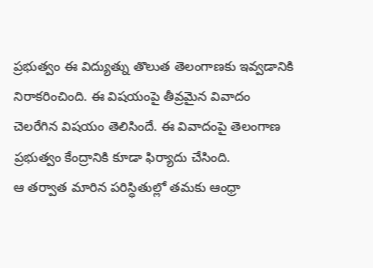ప్రభుత్వం ఈ విద్యుత్ను తొలుత తెలంగాణకు ఇవ్వడానికి నిరాకరించింది. ఈ విషయంపై తీవ్రమైన వివాదం చెలరేగిన విషయం తెలిసిందే. ఈ వివాదంపై తెలంగాణ ప్రభుత్వం కేంద్రానికి కూడా ఫిర్యాదు చేసింది.
ఆ తర్వాత మారిన పరిస్ధితుల్లో తమకు ఆంధ్రా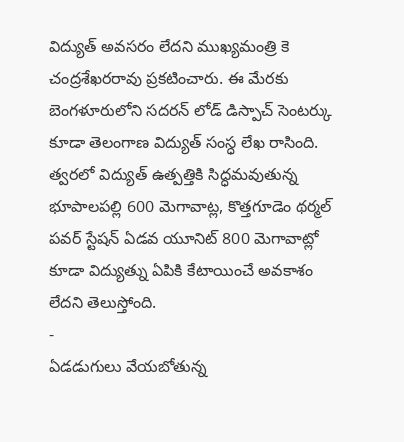విద్యుత్ అవసరం లేదని ముఖ్యమంత్రి కె చంద్రశేఖరరావు ప్రకటించారు. ఈ మేరకు బెంగళూరులోని సదరన్ లోడ్ డిస్పాచ్ సెంటర్కు కూడా తెలంగాణ విద్యుత్ సంస్ధ లేఖ రాసింది. త్వరలో విద్యుత్ ఉత్పత్తికి సిద్ధమవుతున్న భూపాలపల్లి 600 మెగావాట్ల, కొత్తగూడెం థర్మల్ పవర్ స్టేషన్ ఏడవ యూనిట్ 800 మెగావాట్లో కూడా విద్యుత్ను ఏపికి కేటాయించే అవకాశం లేదని తెలుస్తోంది.
-
ఏడడుగులు వేయబోతున్న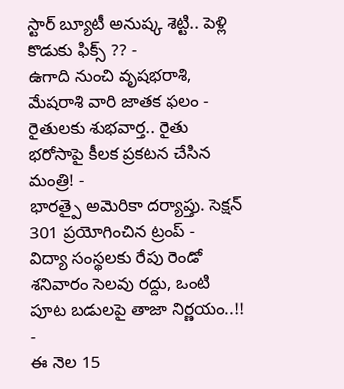స్టార్ బ్యూటీ అనుష్క శెట్టి.. పెళ్లి కొడుకు ఫిక్స్ ?? -
ఉగాది నుంచి వృషభరాశి, మేషరాశి వారి జాతక ఫలం -
రైతులకు శుభవార్త.. రైతు భరోసాపై కీలక ప్రకటన చేసిన మంత్రి! -
భారత్పై అమెరికా దర్యాప్తు. సెక్షన్ 301 ప్రయోగించిన ట్రంప్ -
విద్యా సంస్థలకు రేపు రెండో శనివారం సెలవు రద్దు, ఒంటి పూట బడులపై తాజా నిర్ణయం..!! -
ఈ నెల 15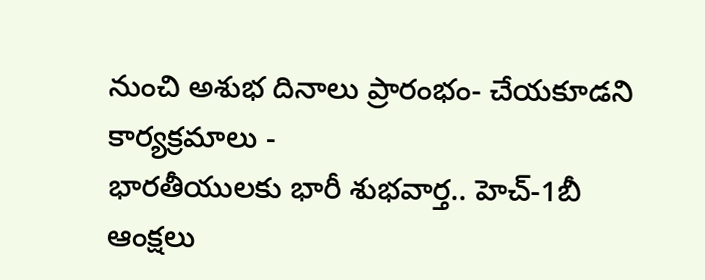నుంచి అశుభ దినాలు ప్రారంభం- చేయకూడని కార్యక్రమాలు -
భారతీయులకు భారీ శుభవార్త.. హెచ్-1బీ ఆంక్షలు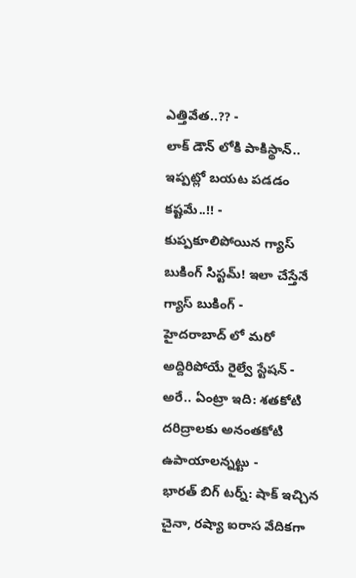ఎత్తివేత..?? -
లాక్ డౌన్ లోకి పాకిస్థాన్.. ఇప్పట్లో బయట పడడం కష్టమే..!! -
కుప్పకూలిపోయిన గ్యాస్ బుకింగ్ సిస్టమ్! ఇలా చేస్తేనే గ్యాస్ బుకింగ్ -
హైదరాబాద్ లో మరో అద్దిరిపోయే రైల్వే స్టేషన్ -
అరే.. ఏంట్రా ఇది: శతకోటి దరిద్రాలకు అనంతకోటి ఉపాయాలన్నట్టు -
భారత్ బిగ్ టర్న్: షాక్ ఇచ్చిన చైనా, రష్యా ఐరాస వేదికగా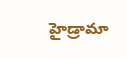హైడ్రామా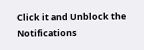Click it and Unblock the Notifications